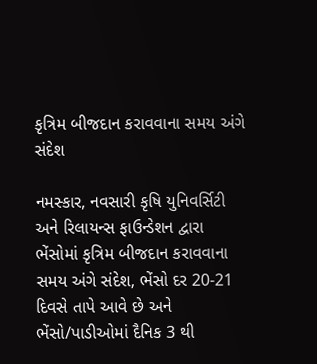કૃત્રિમ બીજદાન કરાવવાના સમય અંગે સંદેશ

નમસ્કાર, નવસારી કૃષિ યુનિવર્સિટી અને રિલાયન્સ ફાઉન્ડેશન દ્વારા ભેંસોમાં કૃત્રિમ બીજદાન કરાવવાના સમય અંગે સંદેશ, ભેંસો દર 20-21 દિવસે તાપે આવે છે અને ભેંસો/પાડીઓમાં દૈનિક 3 થી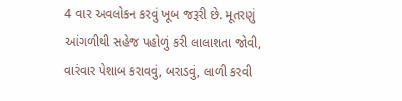4 વાર અવલોકન કરવું ખૂબ જરૂરી છે. મૂતરણું આંગળીથી સહેજ પહોળું કરી લાલાશતા જોવી, વારંવાર પેશાબ કરાવવું, બરાડવું, લાળી કરવી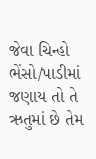જેવા ચિન્હો ભેંસો/પાડીમાં જણાય તો તે ઋતુમાં છે તેમ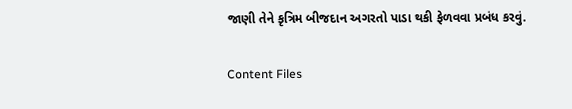જાણી તેને કૃત્રિમ બીજદાન અગરતો પાડા થકી ફેળવવા પ્રબંધ કરવું.

Content Files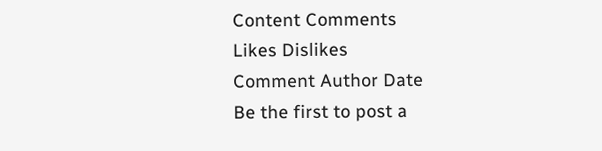Content Comments
Likes Dislikes
Comment Author Date
Be the first to post a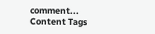comment...
Content Tags